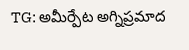TG: అమీర్పేట అగ్నిప్రమాద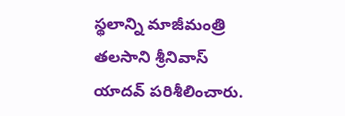స్థలాన్ని మాజీమంత్రి తలసాని శ్రీనివాస్ యాదవ్ పరిశీలించారు.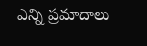ఎన్ని ప్రమాదాలు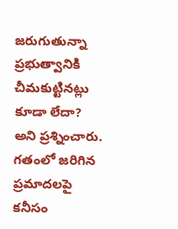జరుగుతున్నా ప్రభుత్వానికి చీమకుట్టినట్లు కూడా లేదా? అని ప్రశ్నించారు. గతంలో జరిగిన ప్రమాదలపై కనీసం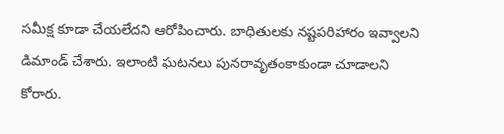సమీక్ష కూడా చేయలేదని ఆరోపించారు. బాధితులకు నష్టపరిహారం ఇవ్వాలని డిమాండ్ చేశారు. ఇలాంటి ఘటనలు పునరావృతంకాకుండా చూడాలని కోరారు.